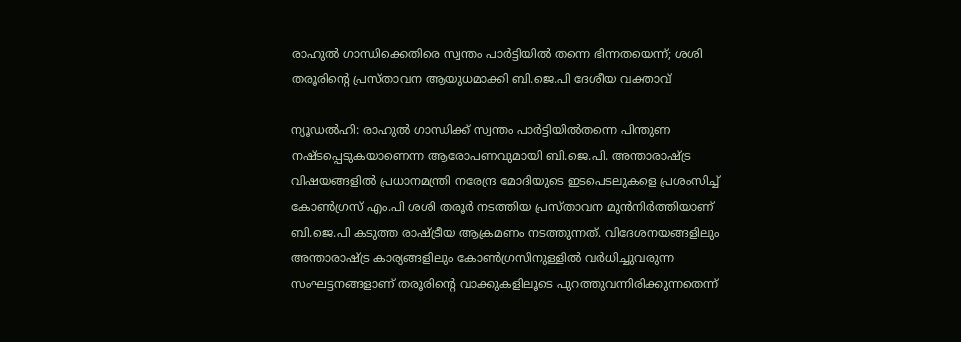രാഹുൽ ഗാന്ധിക്കെതിരെ സ്വന്തം പാർട്ടിയിൽ തന്നെ ഭിന്നതയെന്ന്; ശശി തരൂരിന്റെ പ്രസ്താവന ആയുധമാക്കി ബി.ജെ.പി ദേശീയ വക്താവ്

ന്യൂഡൽഹി: രാഹുൽ ഗാന്ധിക്ക് സ്വന്തം പാർട്ടിയിൽതന്നെ പിന്തുണ നഷ്ടപ്പെടുകയാണെന്ന ആരോപണവുമായി ബി.ജെ.പി. അന്താരാഷ്ട്ര വിഷയങ്ങളിൽ പ്രധാനമന്ത്രി നരേന്ദ്ര മോദിയുടെ ഇടപെടലുകളെ പ്രശംസിച്ച് കോൺഗ്രസ് എം.പി ശശി തരൂർ നടത്തിയ പ്രസ്താവന മുൻനിർത്തിയാണ് ബി.ജെ.പി കടുത്ത രാഷ്ട്രീയ ആക്രമണം നടത്തുന്നത്. വിദേശനയങ്ങളിലും അന്താരാഷ്ട്ര കാര്യങ്ങളിലും കോൺഗ്രസിനുള്ളിൽ വർധിച്ചുവരുന്ന സംഘട്ടനങ്ങളാണ് തരൂരിന്റെ വാക്കുകളിലൂടെ പുറത്തുവന്നിരിക്കുന്നതെന്ന്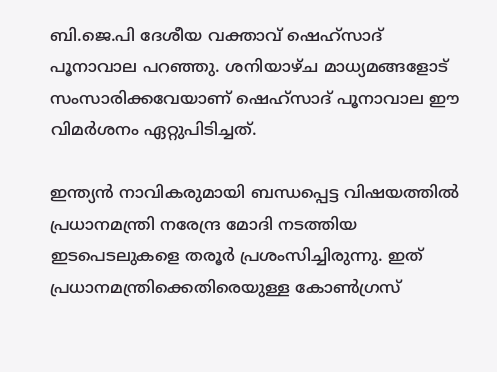ബി.ജെ.പി ദേശീയ വക്താവ് ഷെഹ്സാദ് പൂനാവാല പറഞ്ഞു. ശനിയാഴ്ച മാധ്യമങ്ങളോട് സംസാരിക്കവേയാണ് ഷെഹ്സാദ് പൂനാവാല ഈ വിമർശനം ഏറ്റുപിടിച്ചത്.

ഇന്ത്യൻ നാവികരുമായി ബന്ധപ്പെട്ട വിഷയത്തിൽ പ്രധാനമന്ത്രി നരേന്ദ്ര മോദി നടത്തിയ ഇടപെടലുകളെ തരൂർ പ്രശംസിച്ചിരുന്നു. ഇത് പ്രധാനമന്ത്രിക്കെതിരെയുള്ള കോൺഗ്രസ്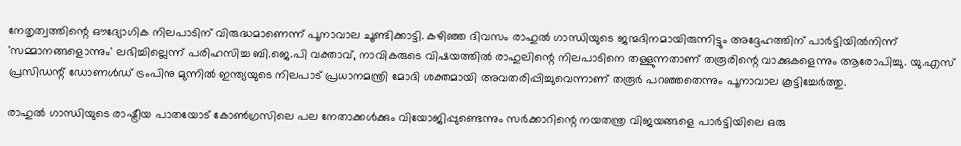നേതൃത്വത്തിന്റെ ഔദ്യോഗിക നിലപാടിന് വിരുദ്ധമാണെന്ന് പൂനാവാല ചൂണ്ടിക്കാട്ടി. കഴിഞ്ഞ ദിവസം രാഹുൽ ഗാന്ധിയുടെ ജന്മദിനമായിരുന്നിട്ടും അദ്ദേഹത്തിന് പാർട്ടിയിൽനിന്ന് 'സമ്മാനങ്ങളൊന്നും' ലഭിച്ചില്ലെന്ന് പരിഹസിച്ച ബി.ജെ.പി വക്താവ്, നാവികരുടെ വിഷയത്തിൽ രാഹുലിന്റെ നിലപാടിനെ തള്ളുന്നതാണ് തരൂരിന്റെ വാക്കുകളെന്നും ആരോപിച്ചു. യു.എസ് പ്രസിഡന്റ് ഡോണൾഡ് ട്രംപിനു മുന്നിൽ ഇന്ത്യയുടെ നിലപാട് പ്രധാനമന്ത്രി മോദി ശക്തമായി അവതരിപ്പിച്ചുവെന്നാണ് തരൂർ പറഞ്ഞതെന്നും പൂനാവാല കൂട്ടിച്ചേർത്തു.

രാഹുൽ ഗാന്ധിയുടെ രാഷ്ട്രീയ പാതയോട് കോൺഗ്രസിലെ പല നേതാക്കൾക്കും വിയോജിപ്പുണ്ടെന്നും സർക്കാറിന്റെ നയതന്ത്ര വിജയങ്ങളെ പാർട്ടിയിലെ ഒരു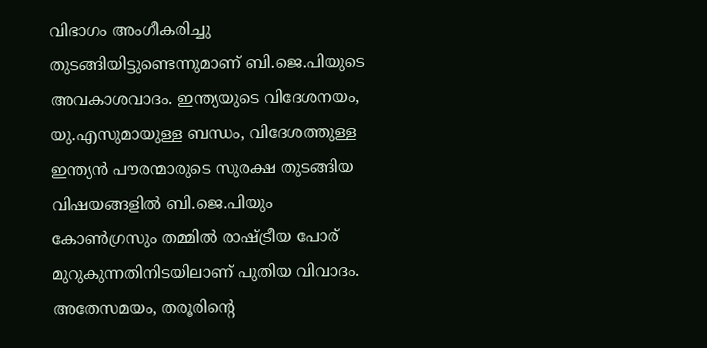വിഭാഗം അംഗീകരിച്ചു തുടങ്ങിയിട്ടുണ്ടെന്നുമാണ് ബി.ജെ.പിയുടെ അവകാശവാദം. ഇന്ത്യയുടെ വിദേശനയം, യു.എസുമായുള്ള ബന്ധം, വിദേശത്തുള്ള ഇന്ത്യൻ പൗരന്മാരുടെ സുരക്ഷ തുടങ്ങിയ വിഷയങ്ങളിൽ ബി.ജെ.പിയും കോൺഗ്രസും തമ്മിൽ രാഷ്ട്രീയ പോര് മുറുകുന്നതിനിടയിലാണ് പുതിയ വിവാദം. അതേസമയം, തരൂരിന്റെ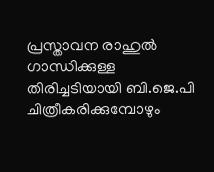പ്രസ്താവന രാഹുൽ ഗാന്ധിക്കുള്ള തിരിച്ചടിയായി ബി.ജെ.പി ചിത്രീകരിക്കുമ്പോഴും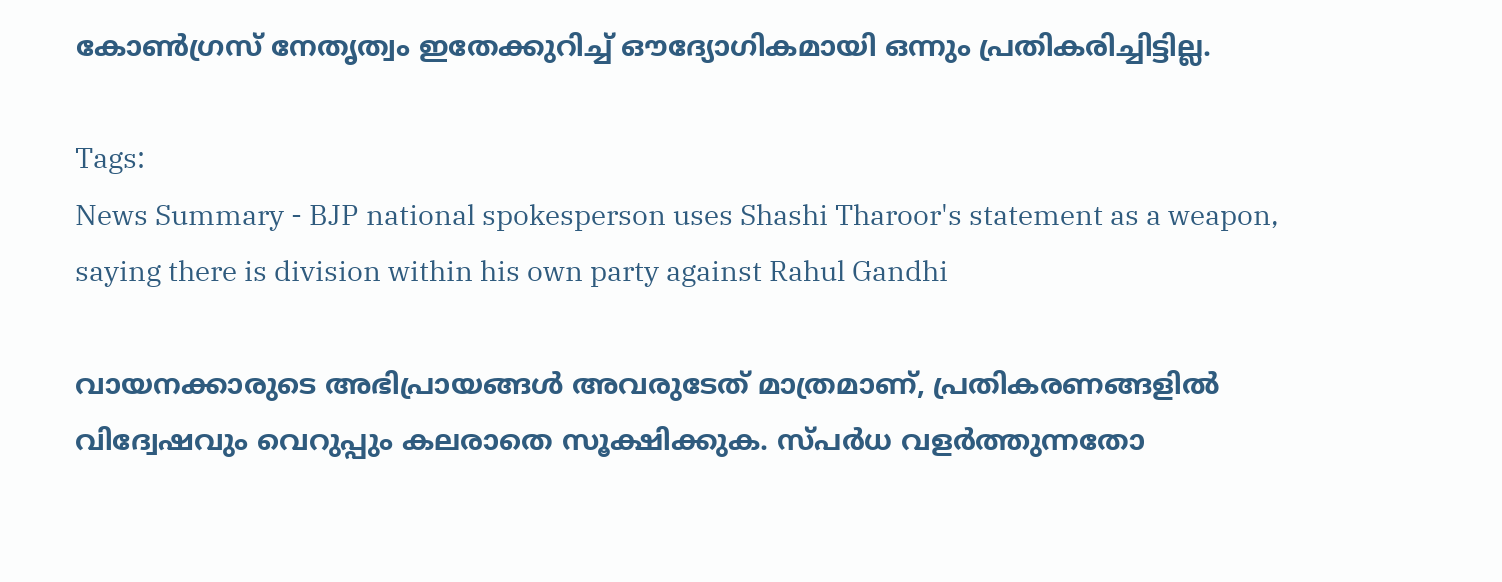കോൺഗ്രസ് നേതൃത്വം ഇതേക്കുറിച്ച് ഔദ്യോഗികമായി ഒന്നും പ്രതികരിച്ചിട്ടില്ല.

Tags:
News Summary - BJP national spokesperson uses Shashi Tharoor's statement as a weapon, saying there is division within his own party against Rahul Gandhi

വായനക്കാരുടെ അഭിപ്രായങ്ങള്‍ അവരുടേത് മാത്രമാണ്, പ്രതികരണങ്ങളിൽ വിദ്വേഷവും വെറുപ്പും കലരാതെ സൂക്ഷിക്കുക. സ്പർധ വളർത്തുന്നതോ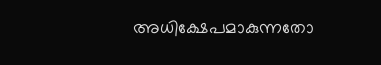അധിക്ഷേപമാകുന്നതോ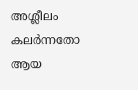അശ്ലീലം കലർന്നതോ ആയ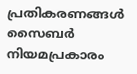പ്രതികരണങ്ങൾ സൈബർ നിയമപ്രകാരം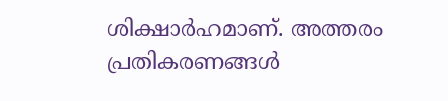ശിക്ഷാർഹമാണ്. അത്തരം പ്രതികരണങ്ങൾ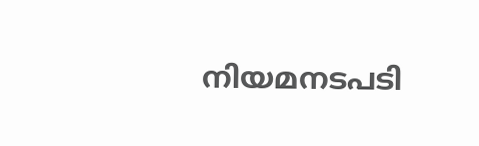നിയമനടപടി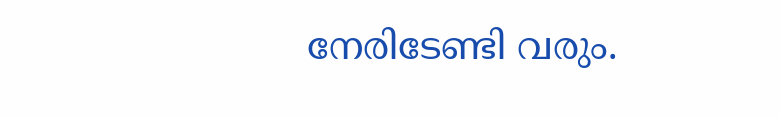നേരിടേണ്ടി വരും.